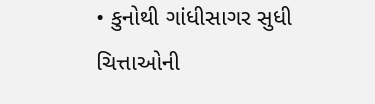• કુનોથી ગાંધીસાગર સુધી ચિત્તાઓની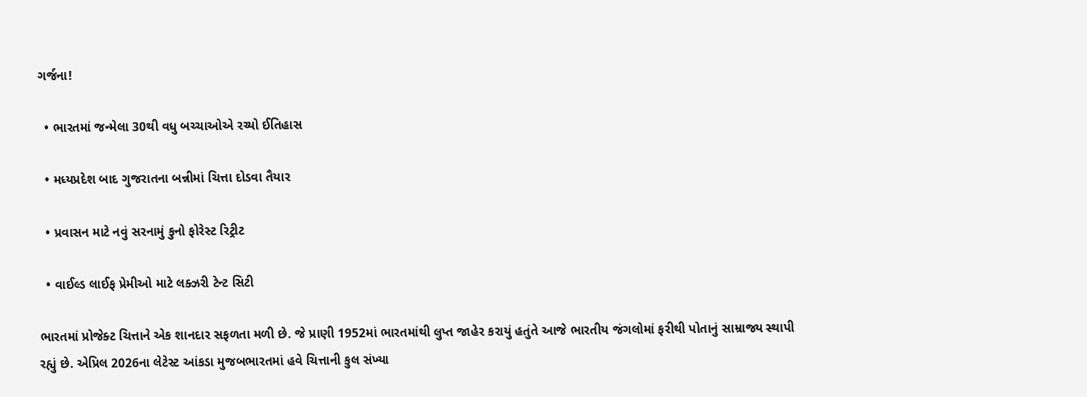ગર્જના!

  • ભારતમાં જન્મેલા 30થી વધુ બચ્ચાઓએ રચ્યો ઈતિહાસ

  • મધ્યપ્રદેશ બાદ ગુજરાતના બન્નીમાં ચિત્તા દોડવા તૈયાર

  • પ્રવાસન માટે નવું સરનામું કુનો ફોરેસ્ટ રિટ્રીટ

  • વાઈલ્ડ લાઈફ પ્રેમીઓ માટે લક્ઝરી ટેન્ટ સિટી

ભારતમાં પ્રોજેક્ટ ચિત્તાને એક શાનદાર સફળતા મળી છે. જે પ્રાણી 1952માં ભારતમાંથી લુપ્ત જાહેર કરાયું હતુંતે આજે ભારતીય જંગલોમાં ફરીથી પોતાનું સામ્રાજ્ય સ્થાપી રહ્યું છે. એપ્રિલ 2026ના લેટેસ્ટ આંકડા મુજબભારતમાં હવે ચિત્તાની કુલ સંખ્યા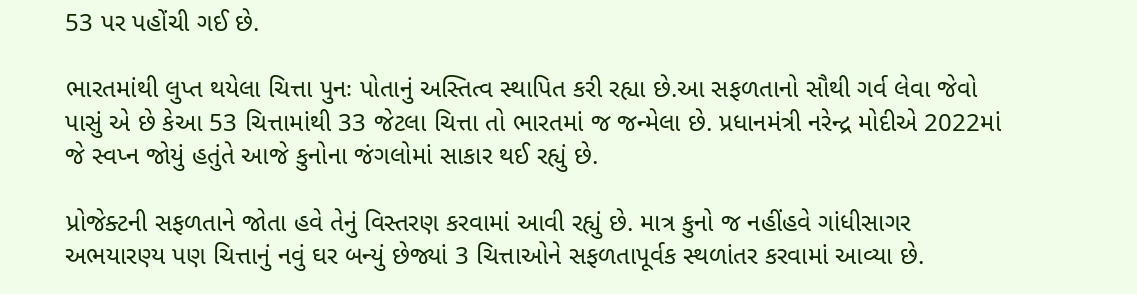53 પર પહોંચી ગઈ છે.

ભારતમાંથી લુપ્ત થયેલા ચિત્તા પુનઃ પોતાનું અસ્તિત્વ સ્થાપિત કરી રહ્યા છે.આ સફળતાનો સૌથી ગર્વ લેવા જેવો પાસું એ છે કેઆ 53 ચિત્તામાંથી 33 જેટલા ચિત્તા તો ભારતમાં જ જન્મેલા છે. પ્રધાનમંત્રી નરેન્દ્ર મોદીએ 2022માં જે સ્વપ્ન જોયું હતુંતે આજે કુનોના જંગલોમાં સાકાર થઈ રહ્યું છે.

પ્રોજેક્ટની સફળતાને જોતા હવે તેનું વિસ્તરણ કરવામાં આવી રહ્યું છે. માત્ર કુનો જ નહીંહવે ગાંધીસાગર અભયારણ્ય પણ ચિત્તાનું નવું ઘર બન્યું છેજ્યાં 3 ચિત્તાઓને સફળતાપૂર્વક સ્થળાંતર કરવામાં આવ્યા છે.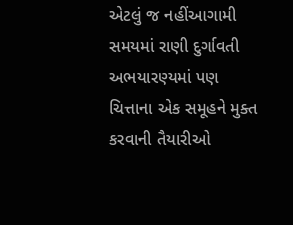એટલું જ નહીંઆગામી સમયમાં રાણી દુર્ગાવતી અભયારણ્યમાં પણ ચિત્તાના એક સમૂહને મુક્ત કરવાની તૈયારીઓ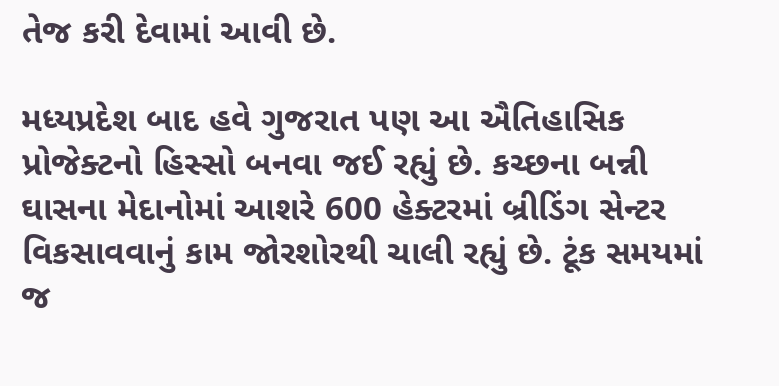તેજ કરી દેવામાં આવી છે.

મધ્યપ્રદેશ બાદ હવે ગુજરાત પણ આ ઐતિહાસિક પ્રોજેક્ટનો હિસ્સો બનવા જઈ રહ્યું છે. કચ્છના બન્ની ઘાસના મેદાનોમાં આશરે 600 હેક્ટરમાં બ્રીડિંગ સેન્ટર વિકસાવવાનું કામ જોરશોરથી ચાલી રહ્યું છે. ટૂંક સમયમાં જ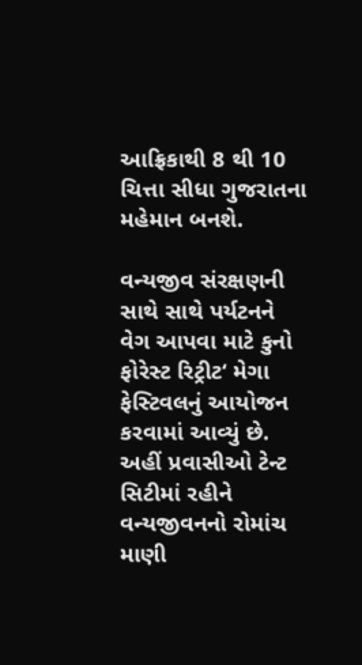આફ્રિકાથી 8 થી 10 ચિત્તા સીધા ગુજરાતના મહેમાન બનશે.

વન્યજીવ સંરક્ષણની સાથે સાથે પર્યટનને વેગ આપવા માટે કુનો ફોરેસ્ટ રિટ્રીટ‘ મેગા ફેસ્ટિવલનું આયોજન કરવામાં આવ્યું છે. અહીં પ્રવાસીઓ ટેન્ટ સિટીમાં રહીને વન્યજીવનનો રોમાંચ માણી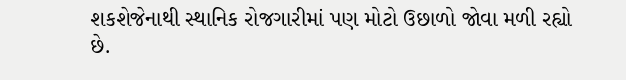શકશેજેનાથી સ્થાનિક રોજગારીમાં પણ મોટો ઉછાળો જોવા મળી રહ્યો છે.